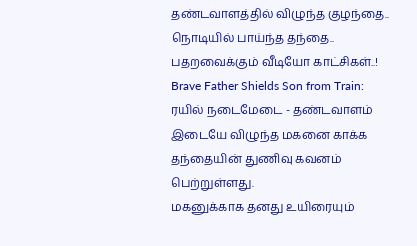தண்டவாளத்தில் விழுந்த குழந்தை.. நொடியில் பாய்ந்த தந்தை.. பதறவைக்கும் வீடியோ காட்சிகள்..!
Brave Father Shields Son from Train: ரயில் நடைமேடை - தண்டவாளம் இடையே விழுந்த மகனை காக்க தந்தையின் துணிவு கவனம் பெற்றுள்ளது.
மகனுக்காக தனது உயிரையும்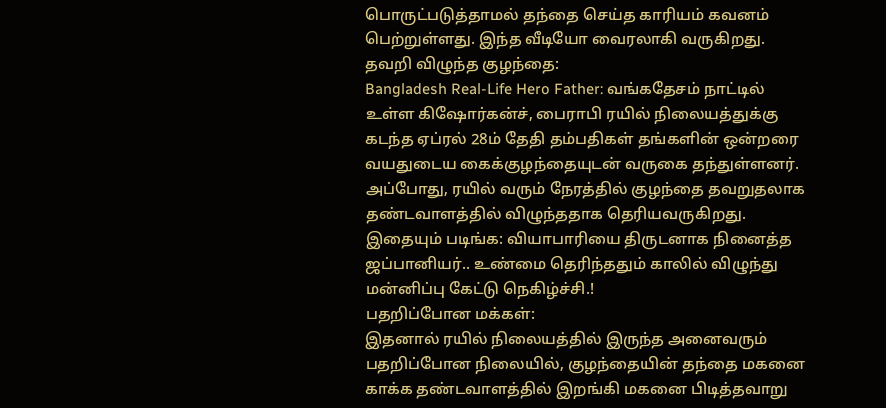பொருட்படுத்தாமல் தந்தை செய்த காரியம் கவனம் பெற்றுள்ளது. இந்த வீடியோ வைரலாகி வருகிறது.
தவறி விழுந்த குழந்தை:
Bangladesh Real-Life Hero Father: வங்கதேசம் நாட்டில் உள்ள கிஷோர்கன்ச், பைராபி ரயில் நிலையத்துக்கு கடந்த ஏப்ரல் 28ம் தேதி தம்பதிகள் தங்களின் ஒன்றரை வயதுடைய கைக்குழந்தையுடன் வருகை தந்துள்ளனர். அப்போது, ரயில் வரும் நேரத்தில் குழந்தை தவறுதலாக தண்டவாளத்தில் விழுந்ததாக தெரியவருகிறது.
இதையும் படிங்க: வியாபாரியை திருடனாக நினைத்த ஜப்பானியர்.. உண்மை தெரிந்ததும் காலில் விழுந்து மன்னிப்பு கேட்டு நெகிழ்ச்சி.!
பதறிப்போன மக்கள்:
இதனால் ரயில் நிலையத்தில் இருந்த அனைவரும் பதறிப்போன நிலையில், குழந்தையின் தந்தை மகனை காக்க தண்டவாளத்தில் இறங்கி மகனை பிடித்தவாறு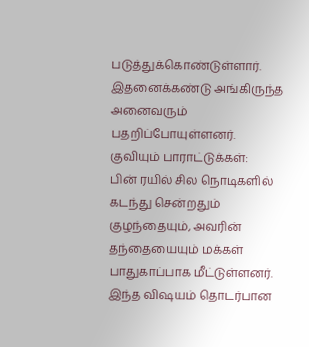படுத்துக்கொண்டுள்ளார். இதனைக்கண்டு அங்கிருந்த அனைவரும் பதறிப்போயுள்ளனர்.
குவியும் பாராட்டுக்கள்:
பின் ரயில் சில நொடிகளில் கடந்து சென்றதும் குழந்தையும், அவரின் தந்தையையும் மக்கள் பாதுகாப்பாக மீட்டுள்ளனர். இந்த விஷயம் தொடர்பான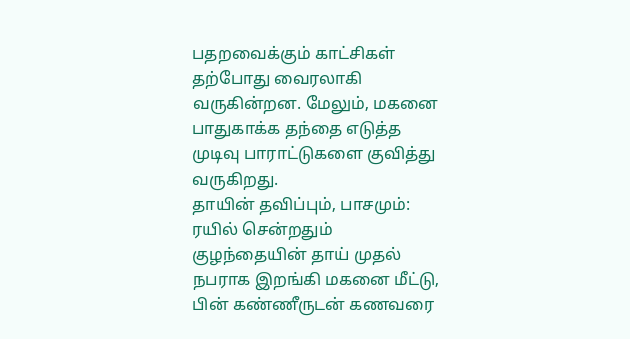பதறவைக்கும் காட்சிகள் தற்போது வைரலாகி வருகின்றன. மேலும், மகனை பாதுகாக்க தந்தை எடுத்த முடிவு பாராட்டுகளை குவித்து வருகிறது.
தாயின் தவிப்பும், பாசமும்:
ரயில் சென்றதும் குழந்தையின் தாய் முதல் நபராக இறங்கி மகனை மீட்டு, பின் கண்ணீருடன் கணவரை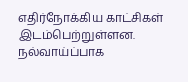எதிர்நோக்கிய காட்சிகள் இடம்பெற்றுள்ளன. நல்வாய்ப்பாக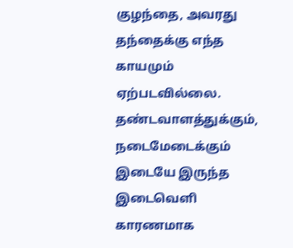குழந்தை, அவரது தந்தைக்கு எந்த காயமும் ஏற்படவில்லை. தண்டவாளத்துக்கும், நடைமேடைக்கும் இடையே இருந்த இடைவெளி காரணமாக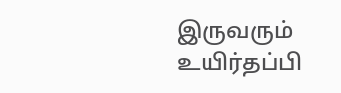இருவரும் உயிர்தப்பி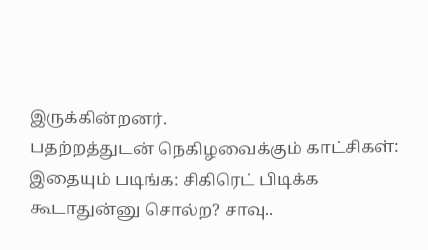இருக்கின்றனர்.
பதற்றத்துடன் நெகிழவைக்கும் காட்சிகள்:
இதையும் படிங்க: சிகிரெட் பிடிக்க கூடாதுன்னு சொல்ற? சாவு..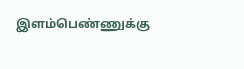இளம்பெண்ணுக்கு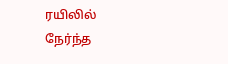ரயிலில் நேர்ந்த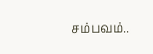சம்பவம்..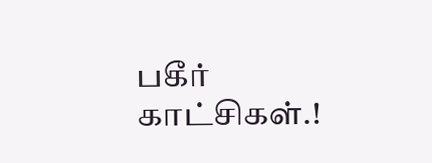பகீர் காட்சிகள்.!